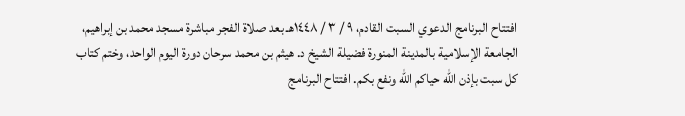افتتاح البرنامج الدعوي السبت القادم، ٩ / ٣ / ١٤٤٨هـ بعد صلاة الفجر مباشرة مسجد محمد بن إبراهيم، الجامعة الإسلامية بالمدينة المنورة فضيلة الشيخ د. هيثم بن محمد سرحان دورة اليوم الواحد، وختم كتاب كل سبت بإذن الله حياكم الله ونفع بكم. افتتاح البرنامج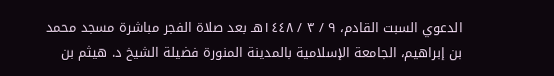الدعوي السبت القادم، ٩ / ٣ / ١٤٤٨هـ بعد صلاة الفجر مباشرة مسجد محمد بن إبراهيم، الجامعة الإسلامية بالمدينة المنورة فضيلة الشيخ د. هيثم بن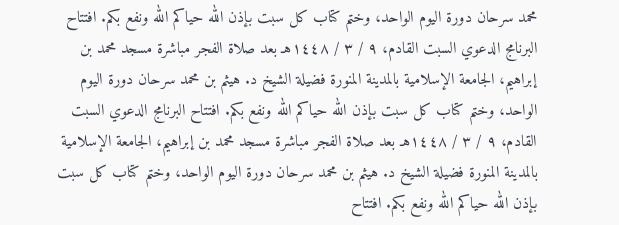محمد سرحان دورة اليوم الواحد، وختم كتاب كل سبت بإذن الله حياكم الله ونفع بكم. افتتاح البرنامج الدعوي السبت القادم، ٩ / ٣ / ١٤٤٨هـ بعد صلاة الفجر مباشرة مسجد محمد بن إبراهيم، الجامعة الإسلامية بالمدينة المنورة فضيلة الشيخ د. هيثم بن محمد سرحان دورة اليوم الواحد، وختم كتاب كل سبت بإذن الله حياكم الله ونفع بكم. افتتاح البرنامج الدعوي السبت القادم، ٩ / ٣ / ١٤٤٨هـ بعد صلاة الفجر مباشرة مسجد محمد بن إبراهيم، الجامعة الإسلامية بالمدينة المنورة فضيلة الشيخ د. هيثم بن محمد سرحان دورة اليوم الواحد، وختم كتاب كل سبت بإذن الله حياكم الله ونفع بكم. افتتاح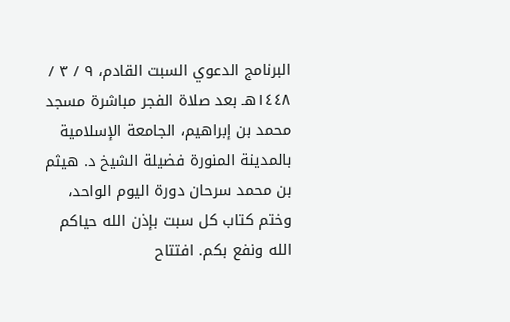البرنامج الدعوي السبت القادم، ٩ / ٣ / ١٤٤٨هـ بعد صلاة الفجر مباشرة مسجد محمد بن إبراهيم، الجامعة الإسلامية بالمدينة المنورة فضيلة الشيخ د. هيثم بن محمد سرحان دورة اليوم الواحد، وختم كتاب كل سبت بإذن الله حياكم الله ونفع بكم. افتتاح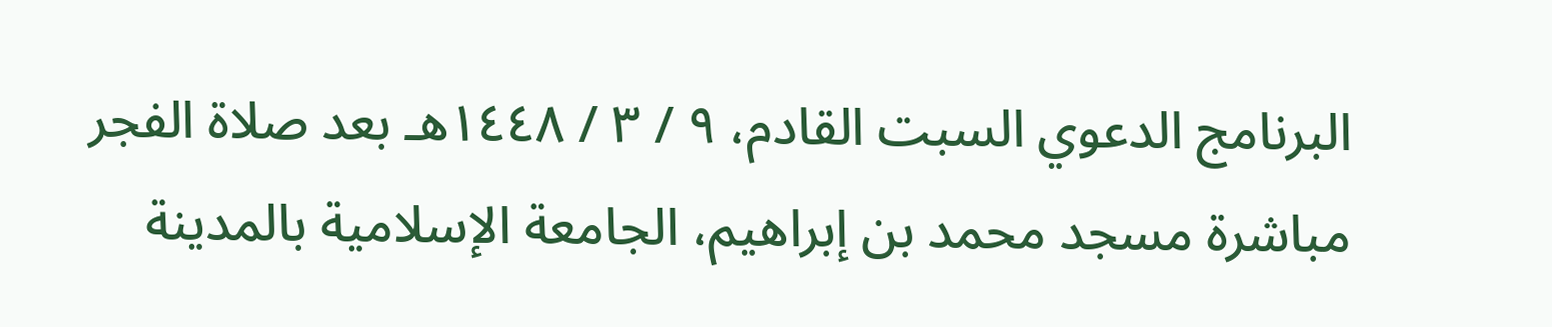البرنامج الدعوي السبت القادم، ٩ / ٣ / ١٤٤٨هـ بعد صلاة الفجر مباشرة مسجد محمد بن إبراهيم، الجامعة الإسلامية بالمدينة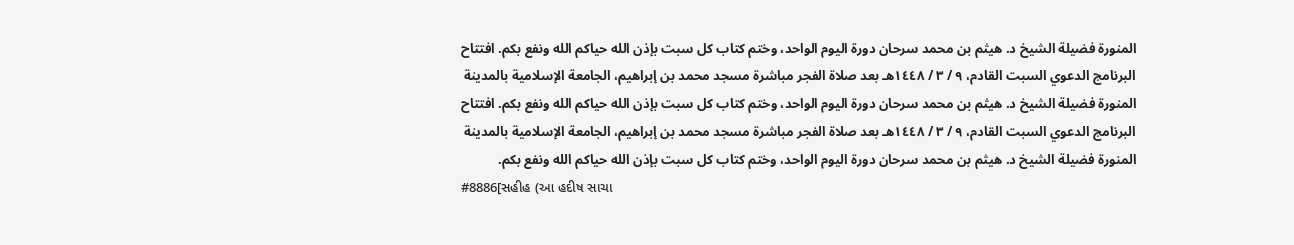المنورة فضيلة الشيخ د. هيثم بن محمد سرحان دورة اليوم الواحد، وختم كتاب كل سبت بإذن الله حياكم الله ونفع بكم. افتتاح البرنامج الدعوي السبت القادم، ٩ / ٣ / ١٤٤٨هـ بعد صلاة الفجر مباشرة مسجد محمد بن إبراهيم، الجامعة الإسلامية بالمدينة المنورة فضيلة الشيخ د. هيثم بن محمد سرحان دورة اليوم الواحد، وختم كتاب كل سبت بإذن الله حياكم الله ونفع بكم. افتتاح البرنامج الدعوي السبت القادم، ٩ / ٣ / ١٤٤٨هـ بعد صلاة الفجر مباشرة مسجد محمد بن إبراهيم، الجامعة الإسلامية بالمدينة المنورة فضيلة الشيخ د. هيثم بن محمد سرحان دورة اليوم الواحد، وختم كتاب كل سبت بإذن الله حياكم الله ونفع بكم.
#8886[સહીહ (આ હદીષ સાચા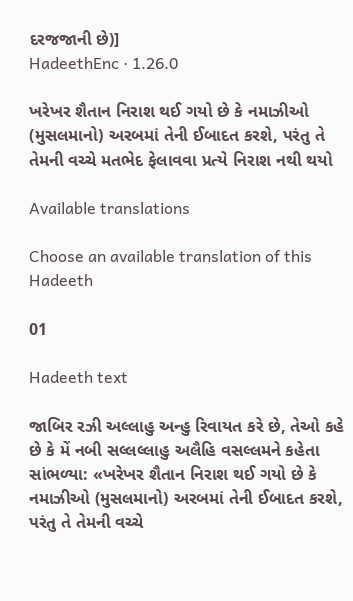દરજજાની છે)]
HadeethEnc · 1.26.0

ખરેખર શૈતાન નિરાશ થઈ ગયો છે કે નમાઝીઓ (મુસલમાનો) અરબમાં તેની ઈબાદત કરશે, પરંતુ તે તેમની વચ્ચે મતભેદ ફેલાવવા પ્રત્યે નિરાશ નથી થયો

Available translations

Choose an available translation of this Hadeeth

01

Hadeeth text

જાબિર રઝી અલ્લાહુ અન્હુ રિવાયત કરે છે, તેઓ કહે છે કે મેં નબી સલ્લલ્લાહુ અલૈહિ વસલ્લમને કહેતા સાંભળ્યા: «ખરેખર શૈતાન નિરાશ થઈ ગયો છે કે નમાઝીઓ (મુસલમાનો) અરબમાં તેની ઈબાદત કરશે, પરંતુ તે તેમની વચ્ચે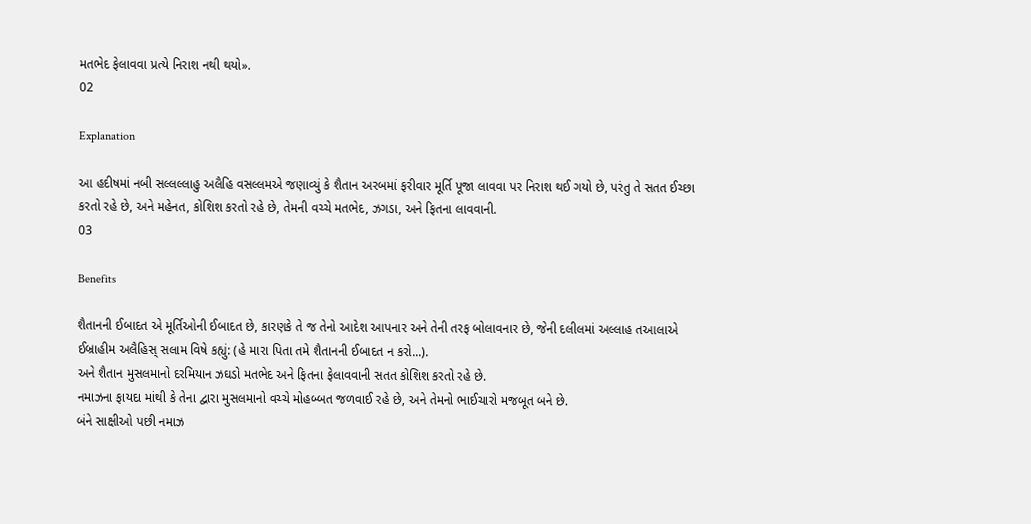મતભેદ ફેલાવવા પ્રત્યે નિરાશ નથી થયો».
02

Explanation

આ હદીષમાં નબી સલ્લલ્લાહુ અલૈહિ વસલ્લમએ જણાવ્યું કે શૈતાન અરબમાં ફરીવાર મૂર્તિ પૂજા લાવવા પર નિરાશ થઈ ગયો છે, પરંતુ તે સતત ઈચ્છા કરતો રહે છે, અને મહેનત, કોશિશ કરતો રહે છે, તેમની વચ્ચે મતભેદ, ઝગડા, અને ફિતના લાવવાની.
03

Benefits

શૈતાનની ઈબાદત એ મૂર્તિઓની ઈબાદત છે, કારણકે તે જ તેનો આદેશ આપનાર અને તેની તરફ બોલાવનાર છે, જેની દલીલમાં અલ્લાહ તઆલાએ ઈબ્રાહીમ અલૈહિસ્ સલામ વિષે કહ્યું: (હે મારા પિતા તમે શૈતાનની ઈબાદત ન કરો...).
અને શૈતાન મુસલમાનો દરમિયાન ઝઘડો મતભેદ અને ફિતના ફેલાવવાની સતત કોશિશ કરતો રહે છે.
નમાઝના ફાયદા માંથી કે તેના દ્વારા મુસલમાનો વચ્ચે મોહબ્બત જળવાઈ રહે છે, અને તેમનો ભાઈચારો મજબૂત બને છે.
બંને સાક્ષીઓ પછી નમાઝ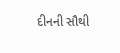દીનની સૌથી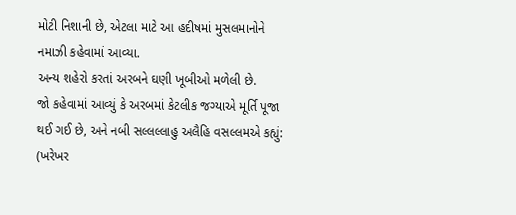મોટી નિશાની છે, એટલા માટે આ હદીષમાં મુસલમાનોને નમાઝી કહેવામાં આવ્યા.
અન્ય શહેરો કરતાં અરબને ઘણી ખૂબીઓ મળેલી છે.
જો કહેવામાં આવ્યું કે અરબમાં કેટલીક જગ્યાએ મૂર્તિ પૂજા થઈ ગઈ છે, અને નબી સલ્લલ્લાહુ અલૈહિ વસલ્લમએ કહ્યું: (ખરેખર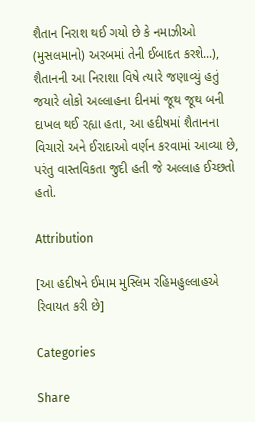શૈતાન નિરાશ થઈ ગયો છે કે નમાઝીઓ (મુસલમાનો) અરબમાં તેની ઈબાદત કરશે...), શૈતાનની આ નિરાશા વિષે ત્યારે જણાવ્યું હતું જયારે લોકો અલ્લાહના દીનમાં જૂથ જૂથ બની દાખલ થઈ રહ્યા હતા, આ હદીષમાં શૈતાનના વિચારો અને ઈરાદાઓ વર્ણન કરવામાં આવ્યા છે, પરંતુ વાસ્તવિકતા જુદી હતી જે અલ્લાહ ઈચ્છતો હતો.

Attribution

[આ હદીષને ઈમામ મુસ્લિમ રહિમહુલ્લાહએ રિવાયત કરી છે]

Categories

Share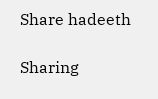Share hadeeth

Sharing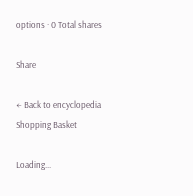options · 0 Total shares

Share

← Back to encyclopedia
Shopping Basket

Loading...